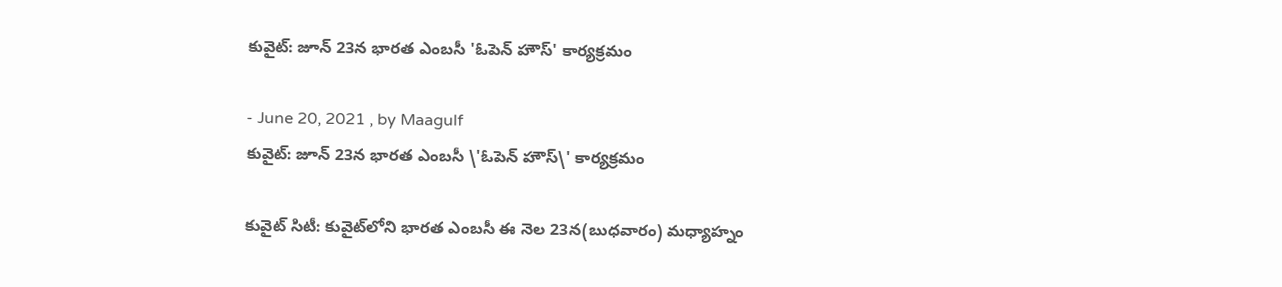కువైట్: జూన్ 23న భార‌త ఎంబ‌సీ 'ఓపెన్ హౌస్' కార్య‌క్ర‌మం

- June 20, 2021 , by Maagulf
కువైట్: జూన్ 23న భార‌త ఎంబ‌సీ \'ఓపెన్ హౌస్\' కార్య‌క్ర‌మం

కువైట్ సిటీ: కువైట్‌లోని భార‌త ఎంబ‌సీ ఈ నెల 23న‌(బుధ‌వారం) మధ్యాహ్నం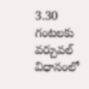3.30 గంట‌ల‌కు వ‌ర్చువ‌ల్ విధానంలో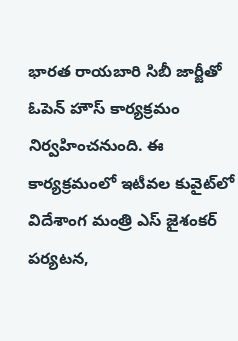భార‌త‌ రాయ‌బారి సిబీ జార్జీతో ఓపెన్ హౌస్ కార్య‌క్ర‌మం నిర్వ‌హించ‌నుంది. ఈ కార్య‌క్ర‌మంలో ఇటీవ‌ల కువైట్‌లో విదేశాంగ మంత్రి ఎస్ జైశంక‌ర్ ప‌ర్య‌ట‌న‌,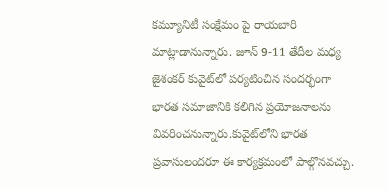క‌మ్యూనిటీ సంక్షేమం పై రాయ‌బారి మాట్లాడానున్నారు. జూన్ 9-11 తేదీల మ‌ధ్య జైశంక‌ర్ కువైట్‌లో ప‌ర్య‌టించిన సంద‌ర్భంగా భార‌త స‌మాజానికి క‌లిగిన ప్ర‌యోజ‌నాల‌ను వివ‌రించ‌నున్నారు.కువైట్‌లోని భార‌త ప్ర‌వాసులంద‌రూ ఈ కార్య‌క్ర‌మంలో పాల్గొన‌వచ్చు.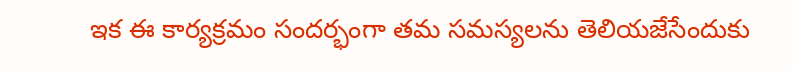ఇక ఈ కార్య‌క్ర‌మం సంద‌ర్భంగా త‌మ స‌మ‌స్య‌ల‌ను తెలియ‌జేసేందుకు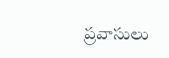ప్ర‌వాసులు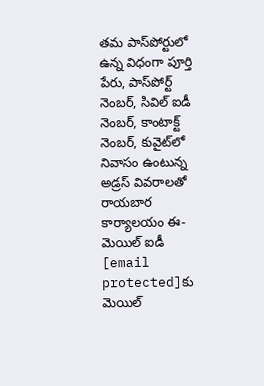త‌మ పాస్‌పోర్టులో ఉన్న విధంగా పూర్తి పేరు, పాస్‌పోర్ట్ నెంబ‌ర్, సివిల్ ఐడీ నెంబ‌ర్‌, కాంటాక్ట్ నెంబ‌ర్‌, కువైట్‌లో నివాసం ఉంటున్న అడ్ర‌స్ వివ‌రాల‌తో రాయ‌బార కార్యాల‌యం ఈ-మెయిల్ ఐడీ [email protected]కు మెయిల్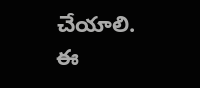చేయాలి. ఈ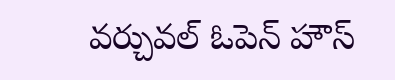వ‌ర్చువ‌ల్ ఓపెన్ హౌస్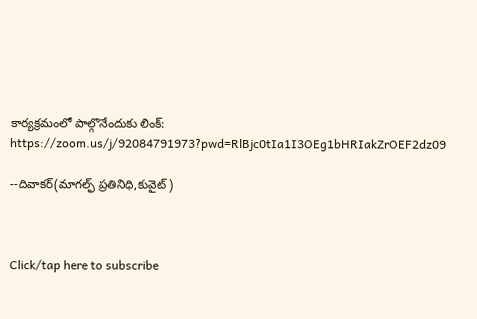కార్య‌క్ర‌మంలో పాల్గొనేందుకు లింక్: https://zoom.us/j/92084791973?pwd=RlBjc0tIa1I3OEg1bHRIakZrOEF2dz09

--దివాకర్(మాగల్ఫ్ ప్రతినిధి,కువైట్)



Click/tap here to subscribe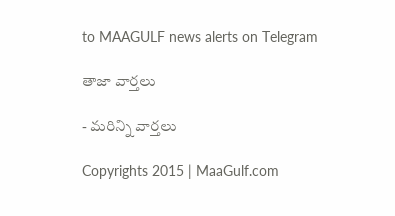to MAAGULF news alerts on Telegram

తాజా వార్తలు

- మరిన్ని వార్తలు

Copyrights 2015 | MaaGulf.com